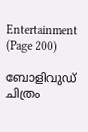Entertainment (Page 200)

ബോളിവുഡ് ചിത്രം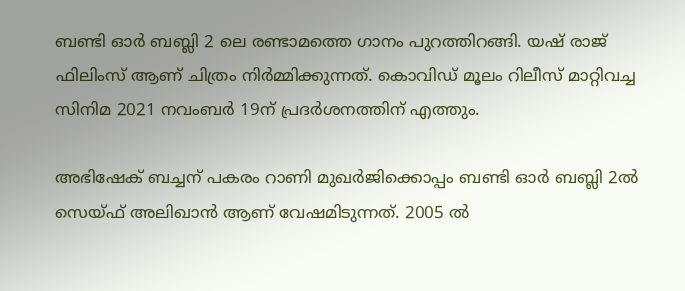ബണ്ടി ഓര്‍ ബബ്ലി 2 ലെ രണ്ടാമത്തെ ഗാനം പുറത്തിറങ്ങി. യഷ് രാജ് ഫിലിംസ് ആണ് ചിത്രം നിര്‍മ്മിക്കുന്നത്. കൊവിഡ് മൂലം റിലീസ് മാറ്റിവച്ച സിനിമ 2021 നവംബര്‍ 19ന് പ്രദര്‍ശനത്തിന് എത്തും.

അഭിഷേക് ബച്ചന് പകരം റാണി മുഖര്‍ജിക്കൊപ്പം ബണ്ടി ഓര്‍ ബബ്ലി 2ല്‍ സെയ്ഫ് അലിഖാന്‍ ആണ് വേഷമിടുന്നത്. 2005 ല്‍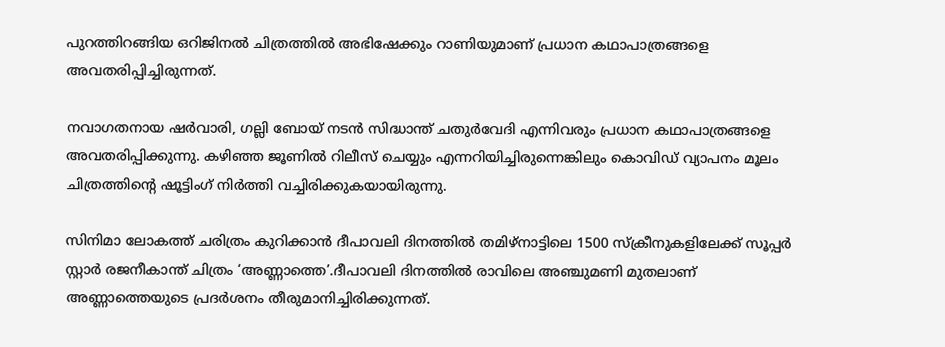പുറത്തിറങ്ങിയ ഒറിജിനല്‍ ചിത്രത്തില്‍ അഭിഷേക്കും റാണിയുമാണ് പ്രധാന കഥാപാത്രങ്ങളെ അവതരിപ്പിച്ചിരുന്നത്.

നവാഗതനായ ഷര്‍വാരി, ഗല്ലി ബോയ് നടന്‍ സിദ്ധാന്ത് ചതുര്‍വേദി എന്നിവരും പ്രധാന കഥാപാത്രങ്ങളെ അവതരിപ്പിക്കുന്നു. കഴിഞ്ഞ ജൂണില്‍ റിലീസ് ചെയ്യും എന്നറിയിച്ചിരുന്നെങ്കിലും കൊവിഡ് വ്യാപനം മൂലം ചിത്രത്തിന്റെ ഷൂട്ടിംഗ് നിര്‍ത്തി വച്ചിരിക്കുകയായിരുന്നു.

സിനിമാ ലോകത്ത് ചരിത്രം കുറിക്കാന്‍ ദീപാവലി ദിനത്തില്‍ തമിഴ്നാട്ടിലെ 1500 സ്‌ക്രീനുകളിലേക്ക് സൂപ്പര്‍ സ്റ്റാര്‍ രജനീകാന്ത് ചിത്രം ‘അണ്ണാത്തെ’.ദീപാവലി ദിനത്തില്‍ രാവിലെ അഞ്ചുമണി മുതലാണ് അണ്ണാത്തെയുടെ പ്രദര്‍ശനം തീരുമാനിച്ചിരിക്കുന്നത്.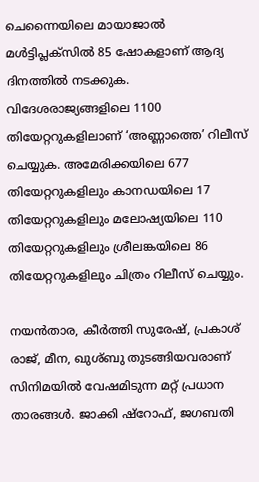ചെന്നൈയിലെ മായാജാല്‍ മള്‍ട്ടിപ്ലക്സില്‍ 85 ഷോകളാണ് ആദ്യ ദിനത്തില്‍ നടക്കുക. വിദേശരാജ്യങ്ങളിലെ 1100 തിയേറ്ററുകളിലാണ് ‘അണ്ണാത്തെ’ റിലീസ് ചെയ്യുക. അമേരിക്കയിലെ 677 തിയേറ്ററുകളിലും കാനഡയിലെ 17 തിയേറ്ററുകളിലും മലോഷ്യയിലെ 110 തിയേറ്ററുകളിലും ശ്രീലങ്കയിലെ 86 തിയേറ്ററുകളിലും ചിത്രം റിലീസ് ചെയ്യും.

നയന്‍താര, കീര്‍ത്തി സുരേഷ്, പ്രകാശ് രാജ്, മീന, ഖുശ്ബു തുടങ്ങിയവരാണ് സിനിമയില്‍ വേഷമിടുന്ന മറ്റ് പ്രധാന താരങ്ങള്‍. ജാക്കി ഷ്‌റോഫ്, ജഗബതി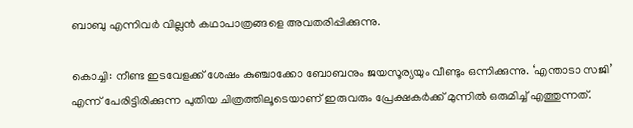ബാബു എന്നിവര്‍ വില്ലന്‍ കഥാപാത്രങ്ങളെ അവതരിപ്പിക്കുന്നു.

കൊച്ചി: നീണ്ട ഇടവേളക്ക് ശേഷം കുഞ്ചാക്കോ ബോബനും ജയസൂര്യയും വീണ്ടും ഒന്നിക്കുന്നു. ‘എന്താടാ സജി’ എന്ന് പേരിട്ടിരിക്കുന്ന പുതിയ ചിത്രത്തിലൂടെയാണ് ഇരുവരും പ്രേക്ഷകര്‍ക്ക് മുന്നില്‍ ഒരുമിച്ച് എത്തുന്നത്.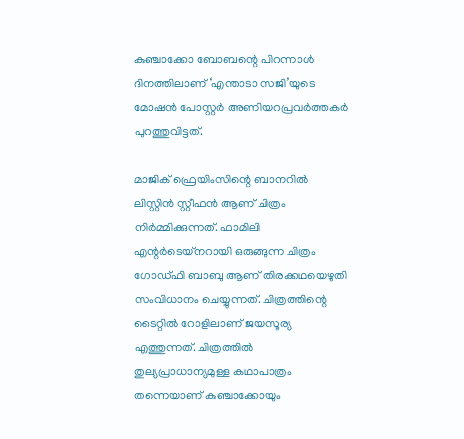കുഞ്ചാക്കോ ബോബന്റെ പിറന്നാള്‍ ദിനത്തിലാണ് ‘എന്താടാ സജി’യുടെ മോഷന്‍ പോസ്റ്റര്‍ അണിയറപ്രവര്‍ത്തകര്‍ പുറത്തുവിട്ടത്.

മാജിക് ഫ്രെയിംസിന്റെ ബാനറില്‍ ലിസ്റ്റിന്‍ സ്റ്റീഫന്‍ ആണ് ചിത്രം നിര്‍മ്മിക്കുന്നത്. ഫാമിലി എന്റര്‍ടെയ്നറായി ഒരുങ്ങുന്ന ചിത്രം ഗോഡ്ഫി ബാബു ആണ് തിരക്കഥയെഴുതി സംവിധാനം ചെയ്യുന്നത്. ചിത്രത്തിന്റെ ടൈറ്റില്‍ റോളിലാണ് ജയസൂര്യ എത്തുന്നത്. ചിത്രത്തില്‍ തുല്യപ്രാധാന്യമുള്ള കഥാപാത്രം തന്നെയാണ് കുഞ്ചാക്കോയും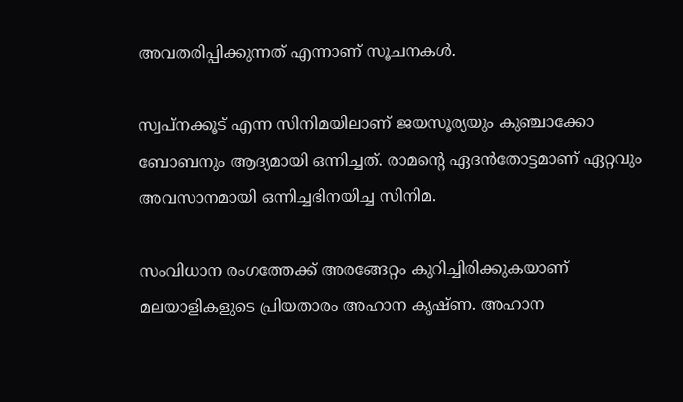അവതരിപ്പിക്കുന്നത് എന്നാണ് സൂചനകള്‍.

സ്വപ്നക്കൂട് എന്ന സിനിമയിലാണ് ജയസൂര്യയും കുഞ്ചാക്കോ ബോബനും ആദ്യമായി ഒന്നിച്ചത്. രാമന്റെ ഏദന്‍തോട്ടമാണ് ഏറ്റവും അവസാനമായി ഒന്നിച്ചഭിനയിച്ച സിനിമ.

സംവിധാന രംഗത്തേക്ക് അരങ്ങേറ്റം കുറിച്ചിരിക്കുകയാണ് മലയാളികളുടെ പ്രിയതാരം അഹാന കൃഷ്ണ. അഹാന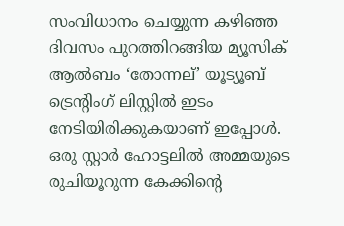സംവിധാനം ചെയ്യുന്ന കഴിഞ്ഞ ദിവസം പുറത്തിറങ്ങിയ മ്യൂസിക് ആല്‍ബം ‘തോന്നല്’ യൂട്യൂബ് ട്രെന്റിംഗ് ലിസ്റ്റില്‍ ഇടം നേടിയിരിക്കുകയാണ് ഇപ്പോള്‍. ഒരു സ്റ്റാര്‍ ഹോട്ടലില്‍ അമ്മയുടെ രുചിയൂറുന്ന കേക്കിന്റെ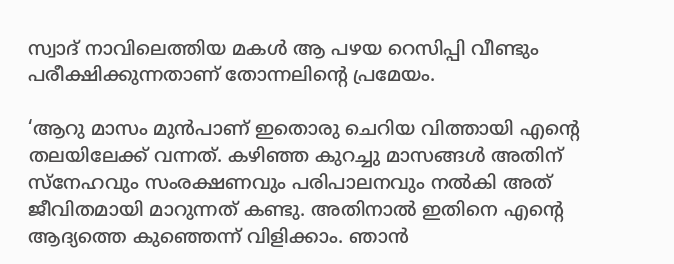സ്വാദ് നാവിലെത്തിയ മകള്‍ ആ പഴയ റെസിപ്പി വീണ്ടും പരീക്ഷിക്കുന്നതാണ് തോന്നലിന്റെ പ്രമേയം.

‘ആറു മാസം മുന്‍പാണ് ഇതൊരു ചെറിയ വിത്തായി എന്റെ തലയിലേക്ക് വന്നത്. കഴിഞ്ഞ കുറച്ചു മാസങ്ങള്‍ അതിന് സ്‌നേഹവും സംരക്ഷണവും പരിപാലനവും നല്‍കി അത് ജീവിതമായി മാറുന്നത് കണ്ടു. അതിനാല്‍ ഇതിനെ എന്റെ ആദ്യത്തെ കുഞ്ഞെന്ന് വിളിക്കാം. ഞാന്‍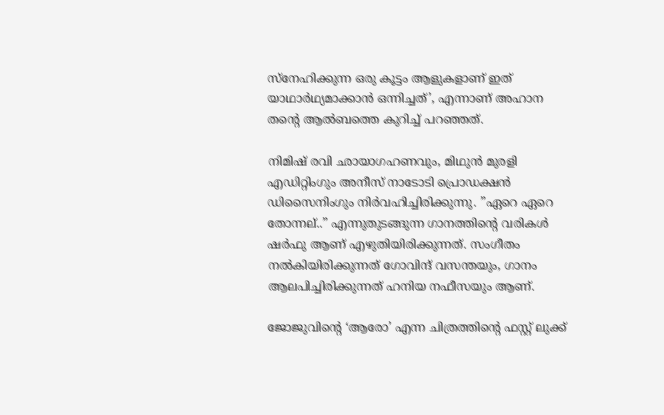സ്‌നേഹിക്കുന്ന ഒരു കൂട്ടം ആളുകളാണ് ഇത് യാഥാര്‍ഥ്യമാക്കാന്‍ ഒന്നിച്ചത്’, എന്നാണ് അഹാന തന്റെ ആല്‍ബത്തെ കുറിച്ച് പറഞ്ഞത്.

നിമിഷ് രവി ഛായാഗഹണവും, മിഥുന്‍ മുരളി എഡിറ്റിംഗും അനീസ് നാടോടി പ്രൊഡക്ഷന്‍ ഡിസൈനിംഗും നിര്‍വഹിച്ചിരിക്കുന്നു. ”ഏറെ ഏറെ തോന്നല്..” എന്നുതുടങ്ങുന്ന ഗാനത്തിന്റെ വരികള്‍ ഷര്‍ഫു ആണ് എഴുതിയിരിക്കുന്നത്. സംഗീതം നല്‍കിയിരിക്കുന്നത് ഗോവിന്ദ് വസന്തയും, ഗാനം ആലപിച്ചിരിക്കുന്നത് ഹനിയ നഫീസയും ആണ്.

ജോജുവിന്റെ ‘ആരോ’ എന്ന ചിത്രത്തിന്റെ ഫസ്റ്റ് ലുക്ക്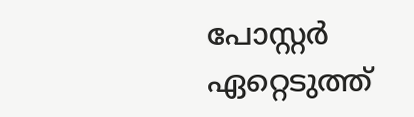പോസ്റ്റര്‍ ഏറ്റെടുത്ത്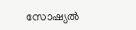സോഷ്യല്‍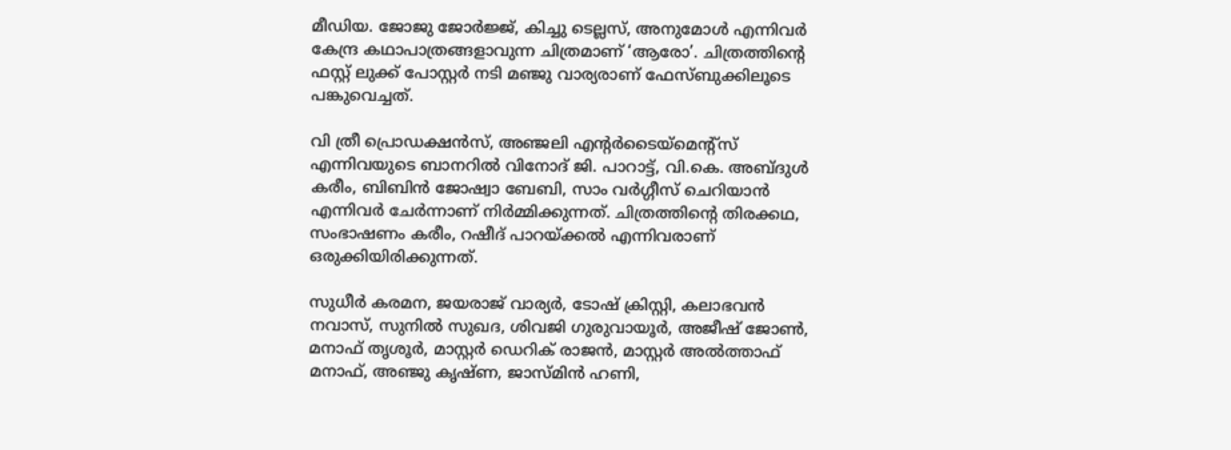മീഡിയ. ജോജു ജോര്‍ജ്ജ്, കിച്ചു ടെല്ലസ്, അനുമോള്‍ എന്നിവര്‍ കേന്ദ്ര കഥാപാത്രങ്ങളാവുന്ന ചിത്രമാണ് ‘ആരോ’. ചിത്രത്തിന്റെ ഫസ്റ്റ് ലുക്ക് പോസ്റ്റര്‍ നടി മഞ്ജു വാര്യരാണ് ഫേസ്ബുക്കിലൂടെ പങ്കുവെച്ചത്.

വി ത്രീ പ്രൊഡക്ഷന്‍സ്, അഞ്ജലി എന്റര്‍ടൈയ്‌മെന്റ്‌സ് എന്നിവയുടെ ബാനറില്‍ വിനോദ് ജി. പാറാട്ട്, വി.കെ. അബ്ദുള്‍ കരീം, ബിബിന്‍ ജോഷ്വാ ബേബി, സാം വര്‍ഗ്ഗീസ് ചെറിയാന്‍ എന്നിവര്‍ ചേര്‍ന്നാണ് നിര്‍മ്മിക്കുന്നത്. ചിത്രത്തിന്റെ തിരക്കഥ, സംഭാഷണം കരീം, റഷീദ് പാറയ്ക്കല്‍ എന്നിവരാണ് ഒരുക്കിയിരിക്കുന്നത്.

സുധീര്‍ കരമന, ജയരാജ് വാര്യര്‍, ടോഷ് ക്രിസ്റ്റി, കലാഭവന്‍ നവാസ്, സുനില്‍ സുഖദ, ശിവജി ഗുരുവായൂര്‍, അജീഷ് ജോണ്‍, മനാഫ് തൃശൂര്‍, മാസ്റ്റര്‍ ഡെറിക് രാജന്‍, മാസ്റ്റര്‍ അല്‍ത്താഫ് മനാഫ്, അഞ്ജു കൃഷ്ണ, ജാസ്മിന്‍ ഹണി,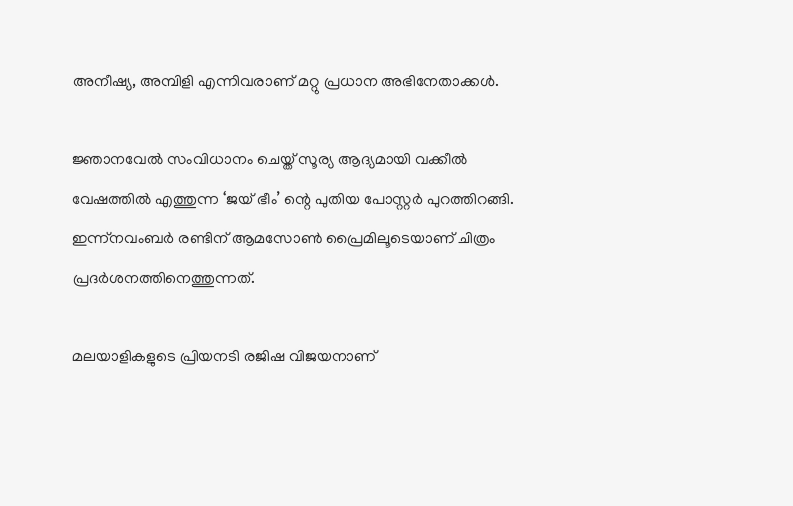അനീഷ്യ, അമ്പിളി എന്നിവരാണ് മറ്റു പ്രധാന അഭിനേതാക്കള്‍.

ജ്ഞാനവേല്‍ സംവിധാനം ചെയ്ത് സൂര്യ ആദ്യമായി വക്കീല്‍ വേഷത്തില്‍ എത്തുന്ന ‘ജയ് ഭീം’ ന്റെ പുതിയ പോസ്റ്റര്‍ പുറത്തിറങ്ങി. ഇന്ന്നവംബര്‍ രണ്ടിന് ആമസോണ്‍ പ്രൈമിലൂടെയാണ് ചിത്രം പ്രദര്‍ശനത്തിനെത്തുന്നത്.

മലയാളികളുടെ പ്രിയനടി രജിഷ വിജയനാണ്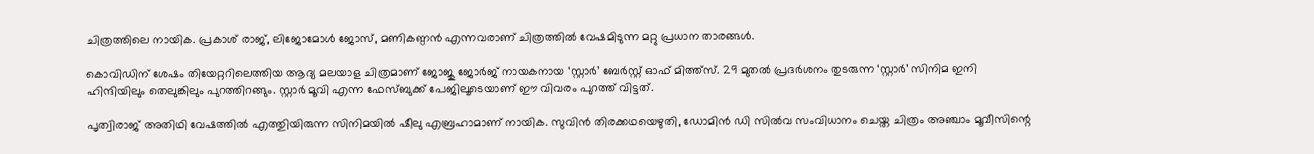ചിത്രത്തിലെ നായിക. പ്രകാശ് രാജ്, ലിജോമോള്‍ ജോസ്, മണികണ്ഠന്‍ എന്നവരാണ് ചിത്രത്തില്‍ വേഷമിടുന്ന മറ്റു പ്രധാന താരങ്ങള്‍.

കൊവിഡിന് ശേഷം തിയേറ്ററിലെത്തിയ ആദ്യ മലയാള ചിത്രമാണ് ജോജു ജോര്‍ജ് നായകനായ ‘സ്റ്റാര്‍’ ബേര്‍സ്റ്റ് ഓഫ് മിത്ത്സ്. 29 മുതല്‍ പ്രദര്‍ശനം തുടരുന്ന ‘സ്റ്റാര്‍’ സിനിമ ഇനി ഹിന്ദിയിലും തെലുങ്കിലും പുറത്തിറങ്ങും. സ്റ്റാര്‍ മൂവി എന്ന ഫേസ്ബുക്ക് പേജിലൂടെയാണ് ഈ വിവരം പുറത്ത് വിട്ടത്.

പൃത്വിരാജ് അതിഥി വേഷത്തില്‍ എത്തുിയിരുന്ന സിനിമയില്‍ ഷീലു എബ്രഹാമാണ് നായിക. സുവിന്‍ തിരക്കഥയെഴുതി, ഡോമിന്‍ ഡി സില്‍വ സംവിധാനം ചെയ്ത ചിത്രം അഞ്ചാം മൂവീസിന്റെ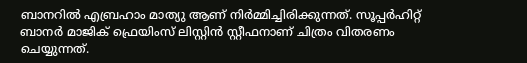ബാനറില്‍ എബ്രഹാം മാത്യു ആണ് നിര്‍മ്മിച്ചിരിക്കുന്നത്. സൂപ്പര്‍ഹിറ്റ് ബാനര്‍ മാജിക് ഫ്രെയിംസ് ലിസ്റ്റിന്‍ സ്റ്റീഫനാണ് ചിത്രം വിതരണം ചെയ്യുന്നത്.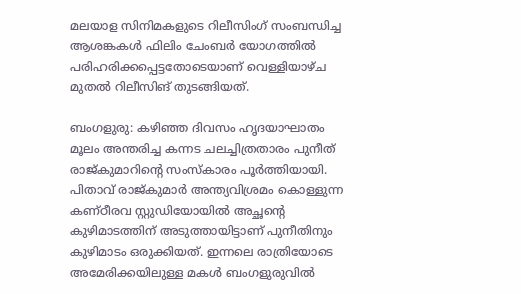മലയാള സിനിമകളുടെ റിലീസിംഗ് സംബന്ധിച്ച ആശങ്കകള്‍ ഫിലിം ചേംബര്‍ യോഗത്തില്‍ പരിഹരിക്കപ്പെട്ടതോടെയാണ് വെള്ളിയാഴ്ച മുതല്‍ റിലീസിങ് തുടങ്ങിയത്.

ബംഗളുരു: കഴിഞ്ഞ ദിവസം ഹൃദയാഘാതം മൂലം അന്തരിച്ച കന്നട ചലച്ചിത്രതാരം പുനീത് രാജ്കുമാറിന്റെ സംസ്‌കാരം പൂര്‍ത്തിയായി. പിതാവ് രാജ്കുമാര്‍ അന്ത്യവിശ്രമം കൊള്ളുന്ന കണ്ഠീരവ സ്റ്റുഡിയോയില്‍ അച്ഛന്റെ കുഴിമാടത്തിന് അടുത്തായിട്ടാണ്‌ പുനീതിനും കുഴിമാടം ഒരുക്കിയത്. ഇന്നലെ രാത്രിയോടെ അമേരിക്കയിലുള്ള മകള്‍ ബംഗളുരുവില്‍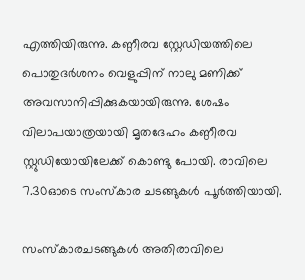എത്തിയിരുന്നു. കണ്ഠീരവ സ്റ്റേഡിയത്തിലെ പൊതുദര്‍ശനം വെളുപ്പിന് നാലു മണിക്ക് അവസാനിപ്പിക്കുകയായിരുന്നു. ശേഷം വിലാപയാത്രയായി മൃതദേഹം കണ്ഠീരവ സ്റ്റുഡിയോയിലേക്ക് കൊണ്ടു പോയി. രാവിലെ 7.30ഓടെ സംസ്‌കാര ചടങ്ങുകള്‍ പൂര്‍ത്തിയായി.

സംസ്‌കാരചടങ്ങുകള്‍ അതിരാവിലെ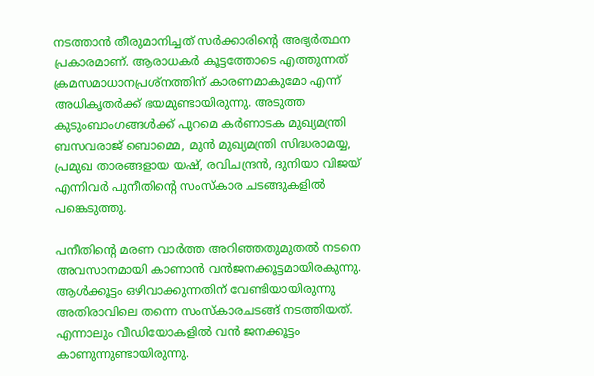നടത്താന്‍ തീരുമാനിച്ചത് സര്‍ക്കാരിന്റെ അഭ്യര്‍ത്ഥന പ്രകാരമാണ്. ആരാധകര്‍ കൂട്ടത്തോടെ എത്തുന്നത് ക്രമസമാധാനപ്രശ്‌നത്തിന് കാരണമാകുമോ എന്ന് അധികൃതര്‍ക്ക് ഭയമുണ്ടായിരുന്നു. അടുത്ത കുടുംബാംഗങ്ങള്‍ക്ക് പുറമെ കര്‍ണാടക മുഖ്യമന്ത്രി ബസവരാജ് ബൊമ്മെ, മുന്‍ മുഖ്യമന്ത്രി സിദ്ധരാമയ്യ, പ്രമുഖ താരങ്ങളായ യഷ്, രവിചന്ദ്രന്‍, ദുനിയാ വിജയ് എന്നിവര്‍ പുനീതിന്റെ സംസ്‌കാര ചടങ്ങുകളില്‍ പങ്കെടുത്തു.

പനീതിന്റെ മരണ വാര്‍ത്ത അറിഞ്ഞതുമുതല്‍ നടനെ അവസാനമായി കാണാന്‍ വന്‍ജനക്കൂട്ടമായിരകുന്നു. ആള്‍ക്കൂട്ടം ഒഴിവാക്കുന്നതിന് വേണ്ടിയായിരുന്നു അതിരാവിലെ തന്നെ സംസ്‌കാരചടങ്ങ് നടത്തിയത്. എന്നാലും വീഡിയോകളില്‍ വന്‍ ജനക്കൂട്ടം കാണുന്നുണ്ടായിരുന്നു.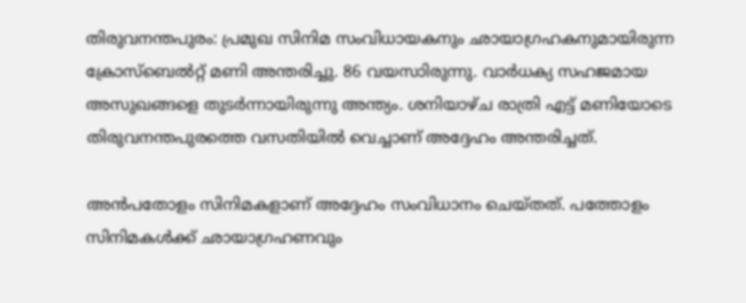തിരുവനന്തപുരം: പ്രമുഖ സിനിമ സംവിധായകനും ഛായാഗ്രഹകനുമായിരുന്ന ക്രോസ്‌ബെൽറ്റ് മണി അന്തരിച്ചു. 86 വയസാിരുന്നു. വാർധക്യ സഹജമായ അസുഖങ്ങളെ തുടർന്നായിരുന്നു അന്ത്യം. ശനിയാഴ്ച രാത്രി എട്ട് മണിയോടെ തിരുവനന്തപുരത്തെ വസതിയിൽ വെച്ചാണ് അദ്ദേഹം അന്തരിച്ചത്.

അൻപതോളം സിനിമകളാണ് അദ്ദേഹം സംവിധാനം ചെയ്തത്. പത്തോളം സിനിമകൾക്ക് ഛായാഗ്രഹണവും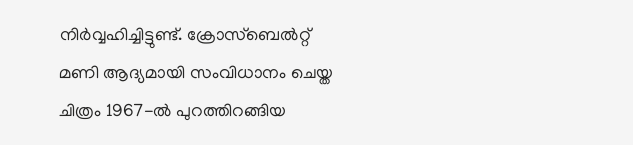നിർവ്വഹിച്ചിട്ടുണ്ട്. ക്രോസ്‌ബെൽറ്റ് മണി ആദ്യമായി സംവിധാനം ചെയ്ത ചിത്രം 1967-ൽ പുറത്തിറങ്ങിയ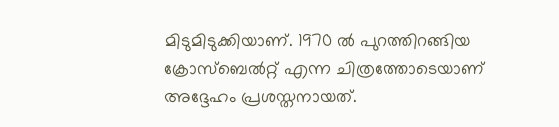മിടുമിടുക്കിയാണ്. 1970 ൽ പുറത്തിറങ്ങിയ ക്രോസ്ബെൽറ്റ് എന്ന ചിത്രത്തോടെയാണ് അദ്ദേഹം പ്രശസ്തനായത്.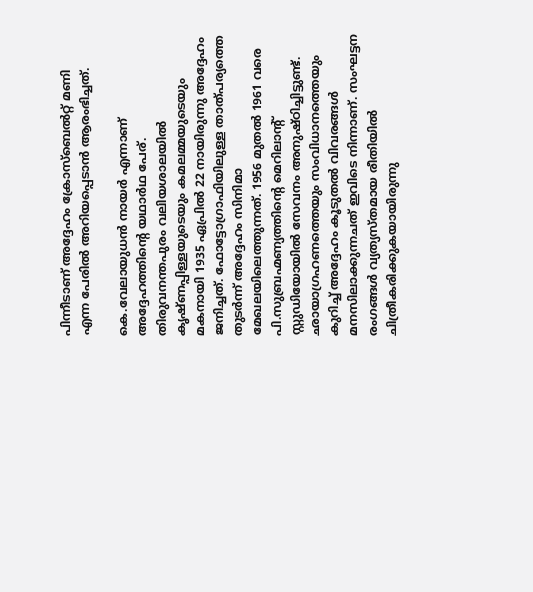പിന്നീടാണ് അദ്ദേഹം ക്രോസ്‌ബെൽറ്റ് മണി എന്ന പേരിൽ അറിയപ്പെടാൻ ആരംഭിച്ചത്.

കെ.വേലായുധൻ നായർ എന്നാണ് അദ്ദേഹത്തിന്റെ യഥാർഥ പേര്. തിരുവനന്തപുരം വലിയശാലയിൽ കൃഷ്ണപ്പിള്ളയുടെയും കമലമ്മയുടെയും മകനായി 1935 ഏപ്രിൽ 22 നായിരുന്നു അദ്ദേഹം ജനിച്ചത്. ഫോട്ടോഗ്രാഫിയിലുള്ള താത്പര്യത്തെ തുടർന്ന് അദ്ദേഹം സിനിമാ മേഖലയിലെത്തുന്നത്. 1956 മുതൽ 1961 വരെ പി.സുബ്രഹ്മണ്യത്തിന്റെ മെറിലാന്റ് സ്റ്റുഡിയോയിൽ സേവനം അനുഷ്ഠിച്ചിട്ടുണ്ട്. ഛായാഗ്രഹണത്തെയും സംവിധാനത്തെയും കുറിച്ച് അദ്ദേഹം കൂടുതൽ വിവരങ്ങൾ മനസിലാക്കുന്നചത് ഇവിടെ നിന്നാണ്. സംഘട്ടന രംഗങ്ങൾ വ്യത്യസ്തമായ രീതിയിൽ ചിത്രീകരിക്കുകയായിരുന്നു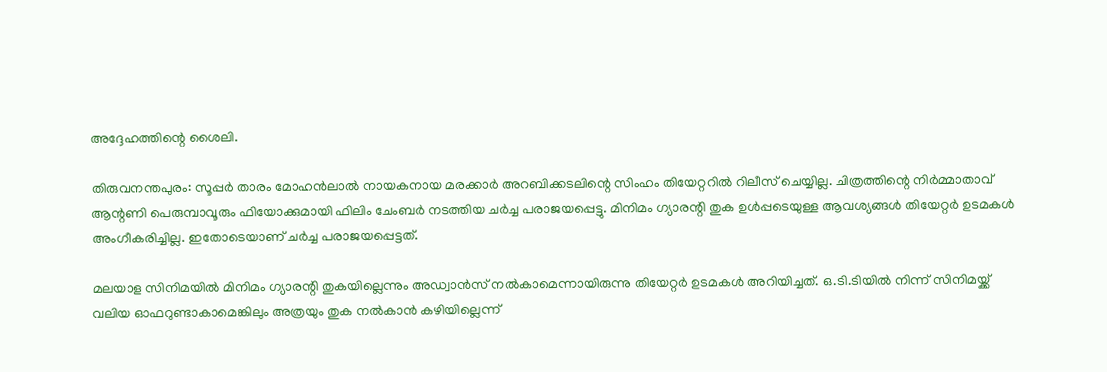അദ്ദേഹത്തിന്റെ ശൈലി.

തിരുവനന്തപുരം: സൂപ്പർ താരം മോഹൻലാൽ നായകനായ മരക്കാർ അറബിക്കടലിന്റെ സിംഹം തിയേറ്ററിൽ റിലീസ് ചെയ്യില്ല. ചിത്രത്തിന്റെ നിർമ്മാതാവ് ആന്റണി പെരുമ്പാവൂരും ഫിയോക്കുമായി ഫിലിം ചേംബർ നടത്തിയ ചർച്ച പരാജയപ്പെട്ടു. മിനിമം ഗ്യാരന്റി തുക ഉൾപ്പടെയുള്ള ആവശ്യങ്ങൾ തിയേറ്റർ ഉടമകൾ അംഗീകരിച്ചില്ല. ഇതോടെയാണ് ചർച്ച പരാജയപ്പെട്ടത്.

മലയാള സിനിമയിൽ മിനിമം ഗ്യാരന്റി തുകയില്ലെന്നും അഡ്വാൻസ് നൽകാമെന്നായിരുന്നു തിയേറ്റർ ഉടമകൾ അറിയിച്ചത്. ഒ.ടി.ടിയിൽ നിന്ന് സിനിമയ്ക്ക് വലിയ ഓഫറുണ്ടാകാമെങ്കിലും അത്രയും തുക നൽകാൻ കഴിയില്ലെന്ന്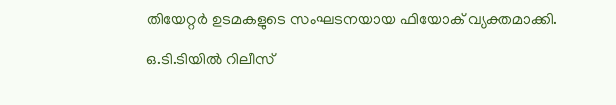തിയേറ്റർ ഉടമകളുടെ സംഘടനയായ ഫിയോക് വ്യക്തമാക്കി.

ഒ.ടി.ടിയിൽ റിലീസ്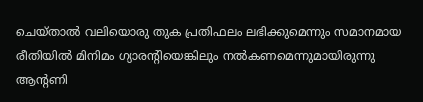ചെയ്താൽ വലിയൊരു തുക പ്രതിഫലം ലഭിക്കുമെന്നും സമാനമായ രീതിയിൽ മിനിമം ഗ്യാരന്റിയെങ്കിലും നൽകണമെന്നുമായിരുന്നു ആന്റണി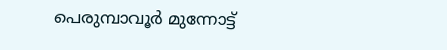പെരുമ്പാവൂർ മുന്നോട്ട്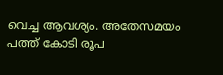വെച്ച ആവശ്യം. അതേസമയം പത്ത് കോടി രൂപ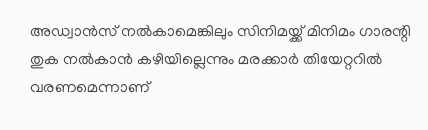അഡ്വാൻസ് നൽകാമെങ്കിലും സിനിമയ്ക്ക് മിനിമം ഗാരന്റി തുക നൽകാൻ കഴിയില്ലെന്നും മരക്കാർ തിയേറ്ററിൽ വരണമെന്നാണ്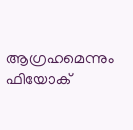ആഗ്രഹമെന്നും ഫിയോക്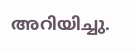അറിയിച്ചു.